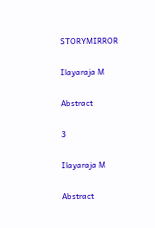STORYMIRROR

Ilayaraja M

Abstract

3

Ilayaraja M

Abstract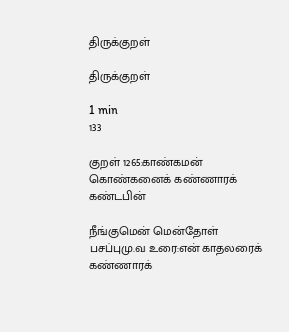திருக்குறள்

திருக்குறள்

1 min
133

குறள் 1265:காண்கமன் கொண்கனைக் கண்ணாரக் கண்டபின்

நீங்குமென் மென்தோள் பசப்புமு.வ உரை:என் காதலரைக் கண்ணாரக்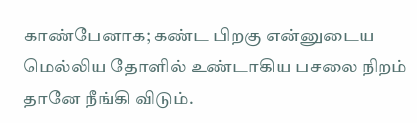காண்பேனாக; கண்ட பிறகு என்னுடைய மெல்லிய தோளில் உண்டாகிய பசலை நிறம் தானே நீங்கி விடும்.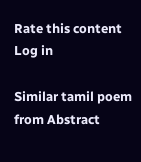Rate this content
Log in

Similar tamil poem from Abstract